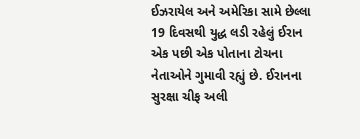ઈઝરાયેલ અને અમેરિકા સામે છેલ્લા 19 દિવસથી યુદ્ધ લડી રહેલું ઈરાન એક પછી એક પોતાના ટોચના નેતાઓને ગુમાવી રહ્યું છે. ઈરાનના સુરક્ષા ચીફ અલી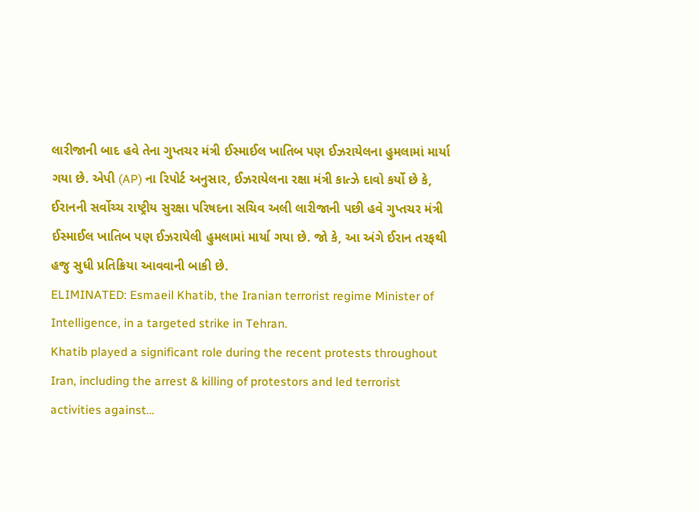લારીજાની બાદ હવે તેના ગુપ્તચર મંત્રી ઈસ્માઈલ ખાતિબ પણ ઈઝરાયેલના હુમલામાં માર્યા ગયા છે. એપી (AP) ના રિપોર્ટ અનુસાર, ઈઝરાયેલના રક્ષા મંત્રી કાત્ઝે દાવો કર્યો છે કે, ઈરાનની સર્વોચ્ચ રાષ્ટ્રીય સુરક્ષા પરિષદના સચિવ અલી લારીજાની પછી હવે ગુપ્તચર મંત્રી ઈસ્માઈલ ખાતિબ પણ ઈઝરાયેલી હુમલામાં માર્યા ગયા છે. જો કે, આ અંગે ઈરાન તરફથી હજુ સુધી પ્રતિક્રિયા આવવાની બાકી છે.
ELIMINATED: Esmaeil Khatib, the Iranian terrorist regime Minister of Intelligence, in a targeted strike in Tehran.
Khatib played a significant role during the recent protests throughout Iran, including the arrest & killing of protestors and led terrorist activities against…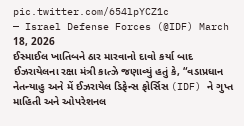pic.twitter.com/654lpYCZ1c
— Israel Defense Forces (@IDF) March 18, 2026
ઈસ્માઈલ ખાતિબને ઠાર મારવાનો દાવો કર્યા બાદ ઈઝરાયેલના રક્ષા મંત્રી કાત્ઝે જણાવ્યું હતું કે, “વડાપ્રધાન નેતન્યાહુ અને મેં ઈઝરાયેલ ડિફેન્સ ફોર્સિસ (IDF) ને ગુપ્ત માહિતી અને ઓપરેશનલ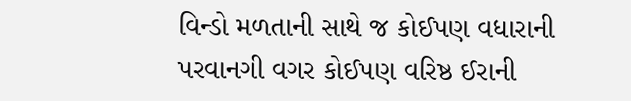વિન્ડો મળતાની સાથે જ કોઈપણ વધારાની પરવાનગી વગર કોઈપણ વરિષ્ઠ ઈરાની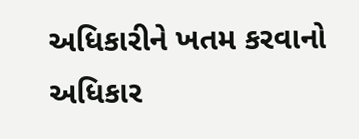અધિકારીને ખતમ કરવાનો અધિકાર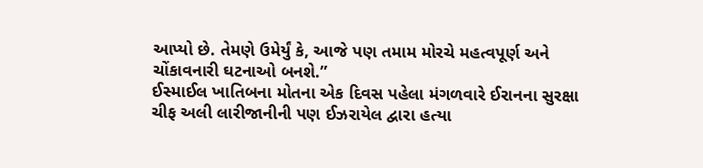આપ્યો છે. તેમણે ઉમેર્યું કે, આજે પણ તમામ મોરચે મહત્વપૂર્ણ અને ચોંકાવનારી ઘટનાઓ બનશે.”
ઈસ્માઈલ ખાતિબના મોતના એક દિવસ પહેલા મંગળવારે ઈરાનના સુરક્ષા ચીફ અલી લારીજાનીની પણ ઈઝરાયેલ દ્વારા હત્યા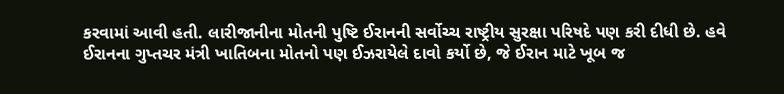કરવામાં આવી હતી. લારીજાનીના મોતની પુષ્ટિ ઈરાનની સર્વોચ્ચ રાષ્ટ્રીય સુરક્ષા પરિષદે પણ કરી દીધી છે. હવે ઈરાનના ગુપ્તચર મંત્રી ખાતિબના મોતનો પણ ઈઝરાયેલે દાવો કર્યો છે, જે ઈરાન માટે ખૂબ જ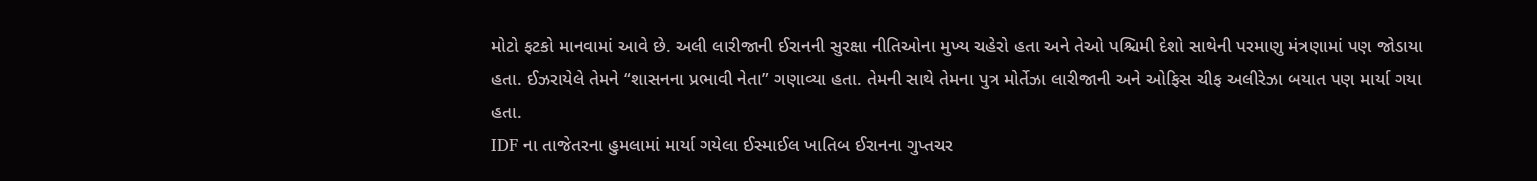મોટો ફટકો માનવામાં આવે છે. અલી લારીજાની ઈરાનની સુરક્ષા નીતિઓના મુખ્ય ચહેરો હતા અને તેઓ પશ્ચિમી દેશો સાથેની પરમાણુ મંત્રણામાં પણ જોડાયા હતા. ઈઝરાયેલે તેમને “શાસનના પ્રભાવી નેતા” ગણાવ્યા હતા. તેમની સાથે તેમના પુત્ર મોર્તેઝા લારીજાની અને ઓફિસ ચીફ અલીરેઝા બયાત પણ માર્યા ગયા હતા.
IDF ના તાજેતરના હુમલામાં માર્યા ગયેલા ઈસ્માઈલ ખાતિબ ઈરાનના ગુપ્તચર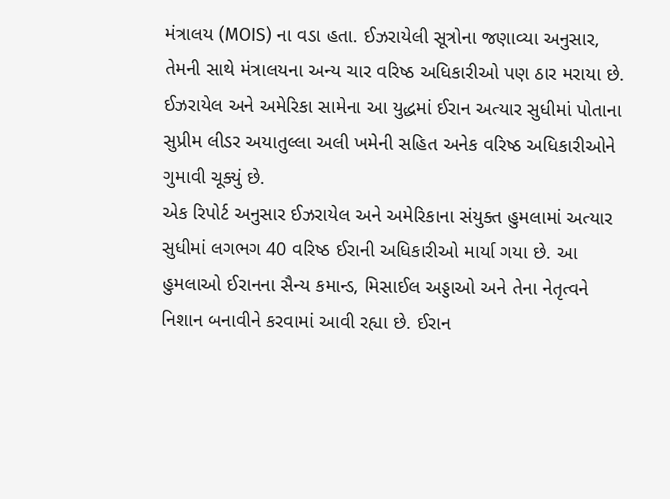મંત્રાલય (MOIS) ના વડા હતા. ઈઝરાયેલી સૂત્રોના જણાવ્યા અનુસાર, તેમની સાથે મંત્રાલયના અન્ય ચાર વરિષ્ઠ અધિકારીઓ પણ ઠાર મરાયા છે. ઈઝરાયેલ અને અમેરિકા સામેના આ યુદ્ધમાં ઈરાન અત્યાર સુધીમાં પોતાના સુપ્રીમ લીડર અયાતુલ્લા અલી ખમેની સહિત અનેક વરિષ્ઠ અધિકારીઓને ગુમાવી ચૂક્યું છે.
એક રિપોર્ટ અનુસાર ઈઝરાયેલ અને અમેરિકાના સંયુક્ત હુમલામાં અત્યાર સુધીમાં લગભગ 40 વરિષ્ઠ ઈરાની અધિકારીઓ માર્યા ગયા છે. આ હુમલાઓ ઈરાનના સૈન્ય કમાન્ડ, મિસાઈલ અડ્ડાઓ અને તેના નેતૃત્વને નિશાન બનાવીને કરવામાં આવી રહ્યા છે. ઈરાન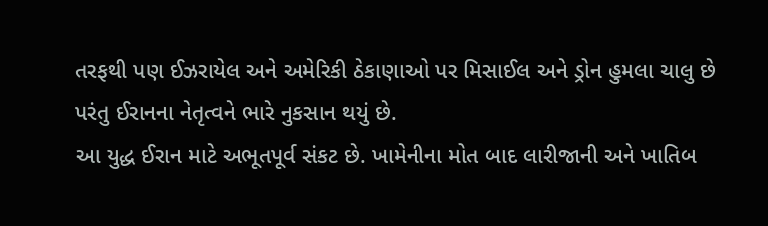તરફથી પણ ઈઝરાયેલ અને અમેરિકી ઠેકાણાઓ પર મિસાઈલ અને ડ્રોન હુમલા ચાલુ છે પરંતુ ઈરાનના નેતૃત્વને ભારે નુકસાન થયું છે.
આ યુદ્ધ ઈરાન માટે અભૂતપૂર્વ સંકટ છે. ખામેનીના મોત બાદ લારીજાની અને ખાતિબ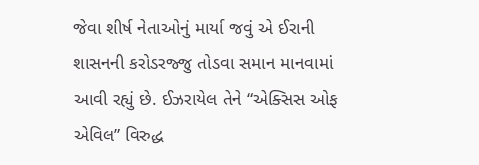જેવા શીર્ષ નેતાઓનું માર્યા જવું એ ઈરાની શાસનની કરોડરજ્જુ તોડવા સમાન માનવામાં આવી રહ્યું છે. ઈઝરાયેલ તેને “એક્સિસ ઓફ એવિલ” વિરુદ્ધ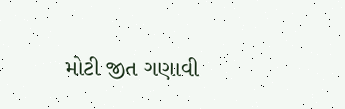મોટી જીત ગણાવી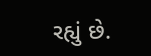રહ્યું છે.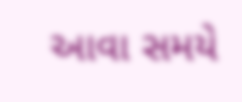આવા સમયે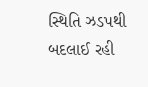સ્થિતિ ઝડપથી બદલાઈ રહી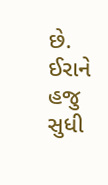છે. ઈરાને હજુ સુધી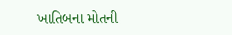ખાતિબના મોતની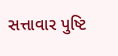સત્તાવાર પુષ્ટિ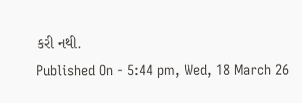કરી નથી.
Published On - 5:44 pm, Wed, 18 March 26